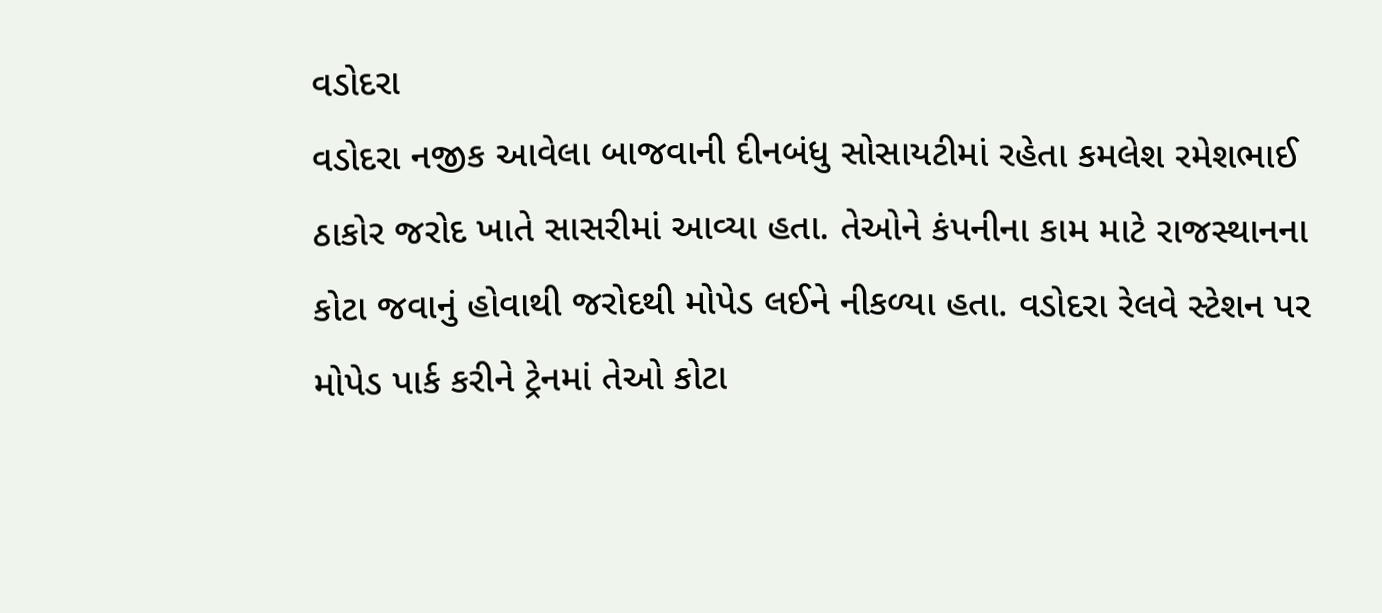વડોદરા
વડોદરા નજીક આવેલા બાજવાની દીનબંધુ સોસાયટીમાં રહેતા કમલેશ રમેશભાઈ ઠાકોર જરોદ ખાતે સાસરીમાં આવ્યા હતા. તેઓને કંપનીના કામ માટે રાજસ્થાનના કોટા જવાનું હોવાથી જરોદથી મોપેડ લઈને નીકળ્યા હતા. વડોદરા રેલવે સ્ટેશન પર મોપેડ પાર્ક કરીને ટ્રેનમાં તેઓ કોટા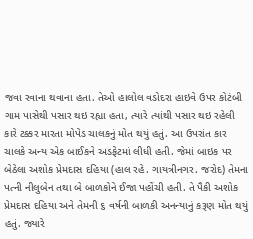જવા રવાના થવાના હતા. તેઓ હાલોલ વડોદરા હાઇવે ઉપર કોટંબી ગામ પાસેથી પસાર થઇ રહ્યા હતા, ત્યારે ત્યાંથી પસાર થઇ રહેલી કારે ટક્કર મારતા મોપેડ ચાલકનું મોત થયું હતું. આ ઉપરાંત કાર ચાલકે અન્ય એક બાઈકને અડફેટમાં લીધી હતી. જેમાં બાઇક પર બેઠેલા અશોક પ્રેમદાસ દહિયા (હાલ રહે. ગાયત્રીનગર. જરોદ) તેમના પત્ની નીલુબેન તથા બે બાળકોને ઈજા પહોંચી હતી. તે પૈકી અશોક પ્રેમદાસ દહિયા અને તેમની ૬ વર્ષની બાળકી અનન્યાનું કરૂણ મોત થયું હતું. જ્યારે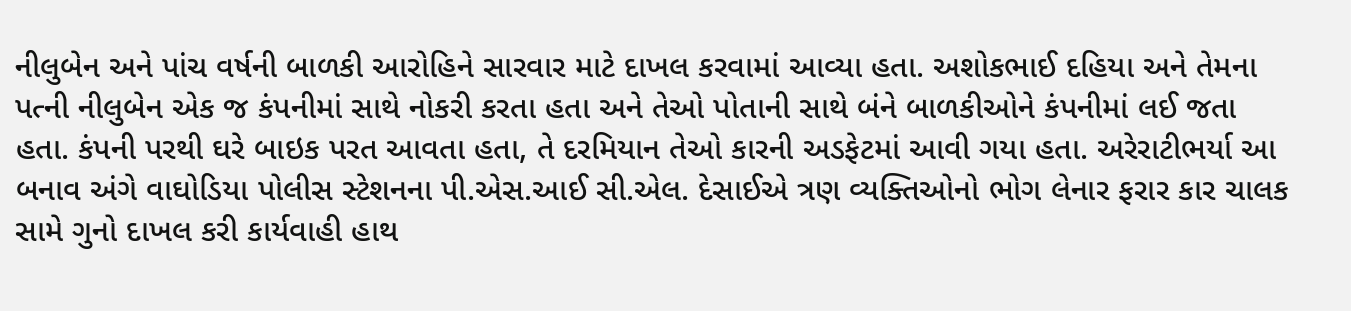નીલુબેન અને પાંચ વર્ષની બાળકી આરોહિને સારવાર માટે દાખલ કરવામાં આવ્યા હતા. અશોકભાઈ દહિયા અને તેમના પત્ની નીલુબેન એક જ કંપનીમાં સાથે નોકરી કરતા હતા અને તેઓ પોતાની સાથે બંને બાળકીઓને કંપનીમાં લઈ જતા હતા. કંપની પરથી ઘરે બાઇક પરત આવતા હતા, તે દરમિયાન તેઓ કારની અડફેટમાં આવી ગયા હતા. અરેરાટીભર્યા આ બનાવ અંગે વાઘોડિયા પોલીસ સ્ટેશનના પી.એસ.આઈ સી.એલ. દેસાઈએ ત્રણ વ્યક્તિઓનો ભોગ લેનાર ફરાર કાર ચાલક સામે ગુનો દાખલ કરી કાર્યવાહી હાથ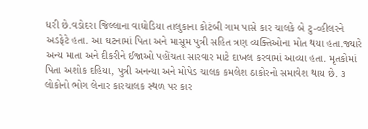ધરી છે.વડોદરા જિલ્લાના વાઘોડિયા તાલુકાના કોટંબી ગામ પાસે કાર ચાલકે બે ટુ-વ્હીલરને અડફેટે હતા. આ ઘટનામાં પિતા અને માસૂમ પુત્રી સહિત ત્રણ વ્યક્તિઓના મોત થયા હતા.જ્યારે અન્ય માતા અને દીકરીને ઈજાઓ પહોંચતા સારવાર માટે દાખલ કરવામાં આવ્યા હતા. મૃતકોમાં પિતા અશોક દહિયા, પુત્રી અનન્યા અને મોપેડ ચાલક કમલેશ ઠાકોરનો સમાવેશ થાય છે. ૩ લોકોનો ભોગ લેનાર કારચાલક સ્થળ પર કાર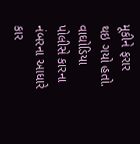મૂકીને ફરાર થઇ ગયો હતો. વાઘોડિયા પોલીસે કારના નંબરના આધારે કાર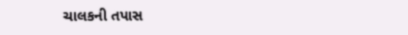ચાલકની તપાસ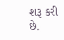શરૂ કરી છે.